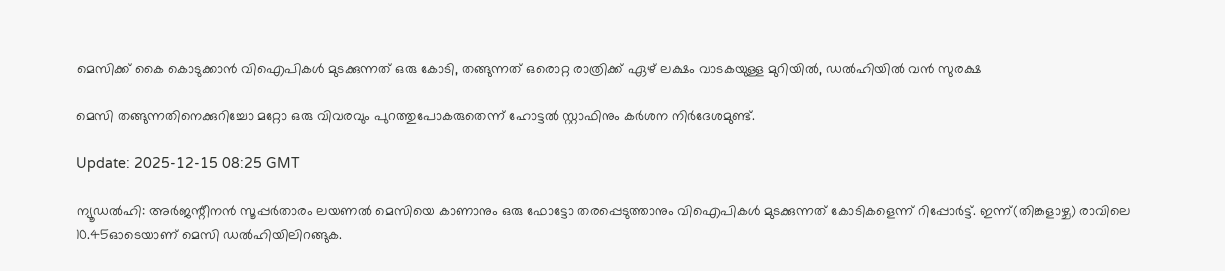മെസിക്ക് കൈ കൊടുക്കാൻ വിഐപികള്‍ മുടക്കുന്നത് ഒരു കോടി, തങ്ങുന്നത് ഒരൊറ്റ രാത്രിക്ക് ഏഴ് ലക്ഷം വാടകയുള്ള മുറിയിൽ, ഡൽഹിയിൽ വൻ സുരക്ഷ

മെസി തങ്ങുന്നതിനെക്കുറിച്ചോ മറ്റോ ഒരു വിവരവും പുറത്തുപോകരുതെന്ന് ഹോട്ടൽ സ്റ്റാഫിനും കർശന നിർദേശമുണ്ട്.

Update: 2025-12-15 08:25 GMT

ന്യൂഡൽഹി: അർജന്റീനൻ സൂപ്പർതാരം ലയണൽ മെസിയെ കാണാനും ഒരു ഫോട്ടോ തരപ്പെടുത്താനും വിഐപികൾ മുടക്കുന്നത് കോടികളെന്ന് റിപ്പോർട്ട്. ഇന്ന്(തിങ്കളാഴ്ച) രാവിലെ 10.45ഓടെയാണ് മെസി ഡൽഹിയിലിറങ്ങുക.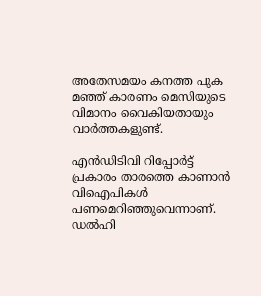അതേസമയം കനത്ത പുക മഞ്ഞ് കാരണം മെസിയുടെ വിമാനം വൈകിയതായും വാര്‍ത്തകളുണ്ട്.

എൻഡിടിവി റിപ്പോർട്ട് പ്രകാരം താരത്തെ കാണാൻ വിഐപികൾ പണമെറിഞ്ഞുവെന്നാണ്. ഡല്‍ഹി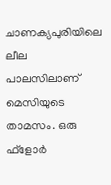ചാണക്യപുരിയിലെ ലീല പാലസിലാണ് മെസിയുടെ താമസം. ഒരു ഫ്‌ളോർ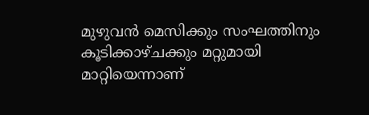മുഴുവൻ മെസിക്കും സംഘത്തിനും കൂടിക്കാഴ്ചക്കും മറ്റുമായി മാറ്റിയെന്നാണ്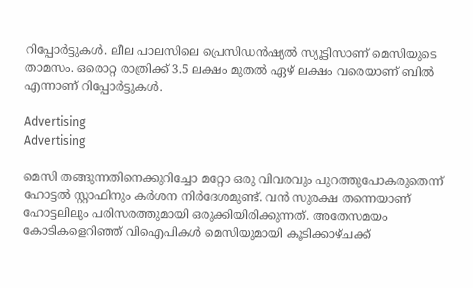റിപ്പോർട്ടുകൾ. ലീല പാലസിലെ പ്രെസിഡൻഷ്യൽ സ്യൂട്ടിസാണ് മെസിയുടെ താമസം. ഒരൊറ്റ രാത്രിക്ക് 3.5 ലക്ഷം മുതൽ ഏഴ് ലക്ഷം വരെയാണ് ബിൽ എന്നാണ് റിപ്പോർട്ടുകൾ.

Advertising
Advertising

മെസി തങ്ങുന്നതിനെക്കുറിച്ചോ മറ്റോ ഒരു വിവരവും പുറത്തുപോകരുതെന്ന് ഹോട്ടൽ സ്റ്റാഫിനും കർശന നിർദേശമുണ്ട്. വൻ സുരക്ഷ തന്നെയാണ് ഹോട്ടലിലും പരിസരത്തുമായി ഒരുക്കിയിരിക്കുന്നത്. അതേസമയം കോടികളെറിഞ്ഞ് വിഐപികൾ മെസിയുമായി കൂടിക്കാഴ്ചക്ക്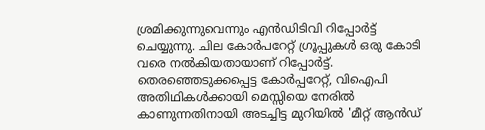ശ്രമിക്കുന്നുവെന്നും എൻഡിടിവി റിപ്പോർട്ട് ചെയ്യുന്നു. ചില കോർപറേറ്റ് ഗ്രൂപ്പുകൾ ഒരു കോടി വരെ നൽകിയതായാണ് റിപ്പോർട്ട്. തെരഞ്ഞെടുക്കപ്പെട്ട കോര്‍പ്പറേറ്റ്, വിഐപി അതിഥികള്‍ക്കായി മെസ്സിയെ നേരില്‍ കാണുന്നതിനായി അടച്ചിട്ട മുറിയില്‍ 'മീറ്റ് ആന്‍ഡ്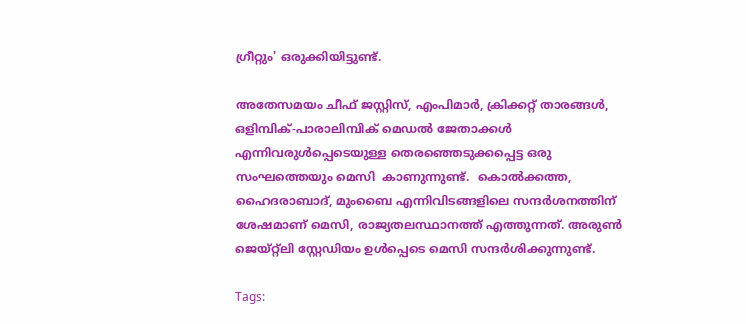ഗ്രീറ്റും' ഒരുക്കിയിട്ടുണ്ട്.

അതേസമയം ചീഫ് ജസ്റ്റിസ്, എംപിമാര്‍, ക്രിക്കറ്റ് താരങ്ങള്‍, ഒളിമ്പിക്-പാരാലിമ്പിക് മെഡല്‍ ജേതാക്കള്‍ എന്നിവരുള്‍പ്പെടെയുള്ള തെരഞ്ഞെടുക്കപ്പെട്ട ഒരു സംഘത്തെയും മെസി  കാണുന്നുണ്ട്.  കൊൽക്കത്ത, ഹൈദരാബാദ്, മുംബൈ എന്നിവിടങ്ങളിലെ സന്ദർശനത്തിന് ശേഷമാണ് മെസി, രാജ്യതലസ്ഥാനത്ത് എത്തുന്നത്. അരുണ്‍ ജെയ്റ്റ്ലി സ്റ്റേഡിയം ഉള്‍പ്പെടെ മെസി സന്ദര്‍ശിക്കുന്നുണ്ട്.

Tags: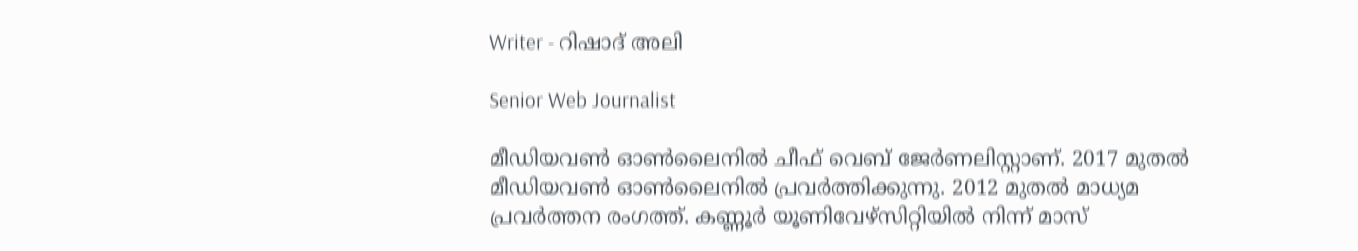Writer - റിഷാദ് അലി

Senior Web Journalist

മീഡിയവൺ ഓൺലൈനിൽ ചീഫ് വെബ് ജേർണലിസ്റ്റാണ്. 2017 മുതൽ മീഡിയവൺ ഓൺലൈനിൽ പ്രവർത്തിക്കുന്നു. 2012 മുതൽ മാധ്യമ പ്രവർത്തന രംഗത്ത്. കണ്ണൂര്‍ യൂണിവേഴ്‌സിറ്റിയിൽ നിന്ന് മാസ്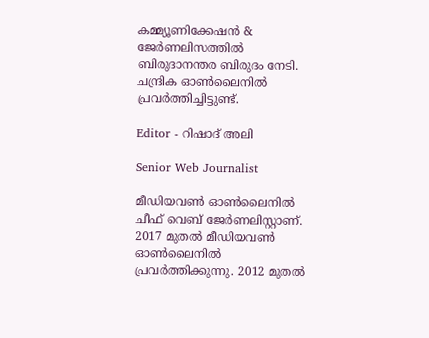കമ്മ്യൂണിക്കേഷന്‍ & ജേര്‍ണലിസത്തില്‍ ബിരുദാനന്തര ബിരുദം നേടി. ചന്ദ്രിക ഓണ്‍ലൈനില്‍ പ്രവര്‍ത്തിച്ചിട്ടുണ്ട്.

Editor - റിഷാദ് അലി

Senior Web Journalist

മീഡിയവൺ ഓൺലൈനിൽ ചീഫ് വെബ് ജേർണലിസ്റ്റാണ്. 2017 മുതൽ മീഡിയവൺ ഓൺലൈനിൽ പ്രവർത്തിക്കുന്നു. 2012 മുതൽ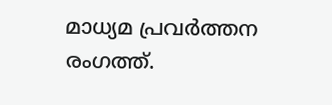മാധ്യമ പ്രവർത്തന രംഗത്ത്.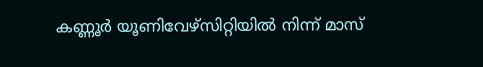കണ്ണൂര്‍ യൂണിവേഴ്‌സിറ്റിയിൽ നിന്ന് മാസ്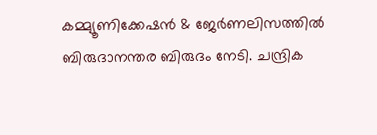കമ്മ്യൂണിക്കേഷന്‍ & ജേര്‍ണലിസത്തില്‍ ബിരുദാനന്തര ബിരുദം നേടി. ചന്ദ്രിക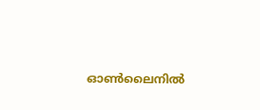ഓണ്‍ലൈനില്‍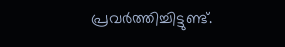പ്രവര്‍ത്തിച്ചിട്ടുണ്ട്.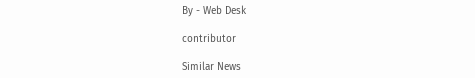By - Web Desk

contributor

Similar News